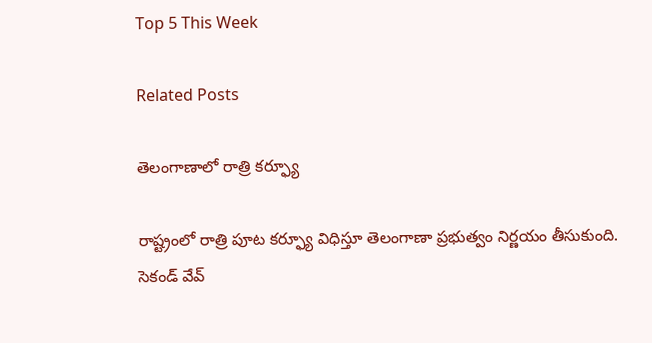Top 5 This Week

Related Posts

తెలంగాణాలో రాత్రి కర్ఫ్యూ

రాష్ట్రంలో రాత్రి పూట కర్ఫ్యూ విధిస్తూ తెలంగాణా ప్రభుత్వం నిర్ణయం తీసుకుంది. సెకండ్ వేవ్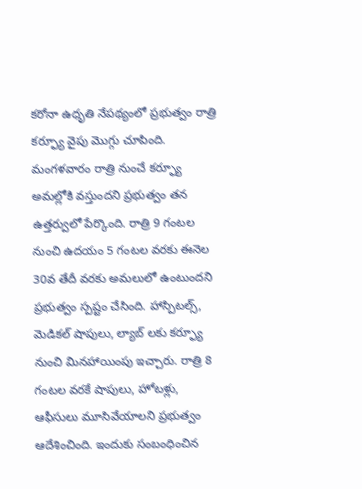కరోనా ఉధృతి నేపథ్యంలో ప్రభుత్వం రాత్రి కర్ఫ్యూ వైపు మొగ్గు చూపింది. మంగళవారం రాత్రి నుంచే కర్ఫ్యూ అమల్లోకి వస్తుందని ప్రభుత్వం తన ఉత్తర్వులో పేర్కొంది. రాత్రి 9 గంటల నుంచి ఉదయం 5 గంటల వరకు ఈనెల 30వ తేదీ వరకు అమలులో ఉంటుందని ప్రభుత్వం స్పష్టం చేసింది. హాస్పిటల్స్, మెడికల్ షాపులు, ల్యాబ్ లకు కర్ఫ్యూ నుంచి మినహాయింపు ఇచ్చారు. రాత్రి 8 గంటల వరకే షాపులు, హోటళ్లు, ఆఫీసులు మూసివేయాలని ప్రభుత్వం ఆదేశించింది. ఇందుకు సంబంధించిన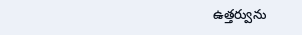ఉత్తర్వును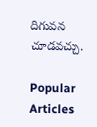దిగువన చూడవచ్చు.

Popular Articles